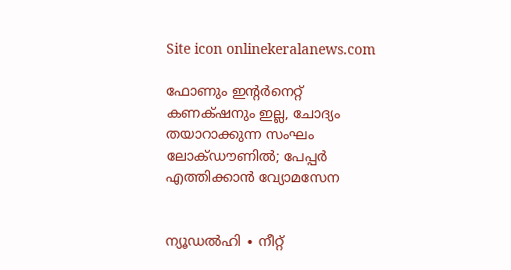Site icon onlinekeralanews.com

ഫോണും ഇന്റർനെറ്റ് കണക്‌ഷനും ഇല്ല, ചോദ്യം തയാറാക്കുന്ന സംഘം ലോക്‌ഡൗണിൽ; പേപ്പർ എത്തിക്കാൻ വ്യോമസേന


ന്യൂഡൽഹി ∙ നീറ്റ്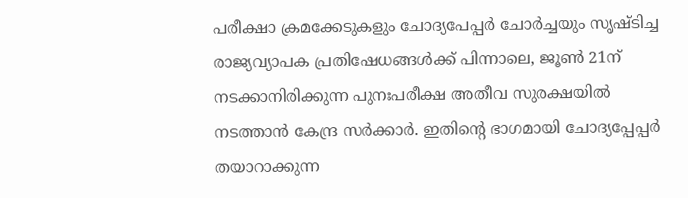പരീക്ഷാ ക്രമക്കേടുകളും ചോദ്യപേപ്പർ ചോർച്ചയും സൃഷ്ടിച്ച രാജ്യവ്യാപക പ്രതിഷേധങ്ങൾക്ക് പിന്നാലെ, ജൂൺ 21ന് നടക്കാനിരിക്കുന്ന പുനഃപരീക്ഷ അതീവ സുരക്ഷയിൽ നടത്താൻ കേന്ദ്ര സർക്കാർ. ഇതിന്റെ ഭാഗമായി ചോദ്യപ്പേപ്പർ തയാറാക്കുന്ന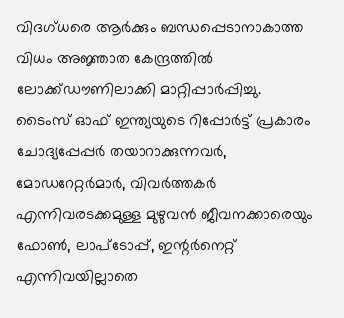വിദഗ്ധരെ ആർക്കും ബന്ധപ്പെടാനാകാത്ത വിധം അജ്ഞാത കേന്ദ്രത്തിൽ ലോക്ക്ഡൗണിലാക്കി മാറ്റിപ്പാർപ്പിച്ചു. ടൈംസ് ഓഫ് ഇന്ത്യയുടെ റിപ്പോർട്ട് പ്രകാരം ചോദ്യപ്പേപ്പർ തയാറാക്കുന്നവർ, മോഡറേറ്റർമാർ, വിവർത്തകർ എന്നിവരടക്കമുള്ള മുഴുവൻ ജീവനക്കാരെയും ഫോൺ, ലാപ്ടോപ്പ്, ഇന്റർനെറ്റ് എന്നിവയില്ലാതെ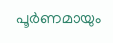പൂർണമായും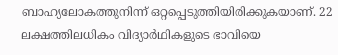ബാഹ്യലോകത്തുനിന്ന് ഒറ്റപ്പെടുത്തിയിരിക്കുകയാണ്. 22 ലക്ഷത്തിലധികം വിദ്യാർഥികളുടെ ഭാവിയെ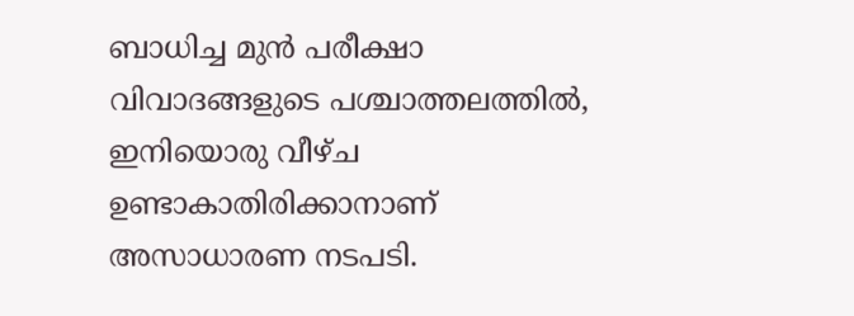ബാധിച്ച മുൻ പരീക്ഷാ വിവാദങ്ങളുടെ പശ്ചാത്തലത്തിൽ, ഇനിയൊരു വീഴ്ച ഉണ്ടാകാതിരിക്കാനാണ് അസാധാരണ നടപടി.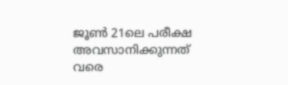ജൂൺ 21ലെ പരീക്ഷ അവസാനിക്കുന്നത് വരെ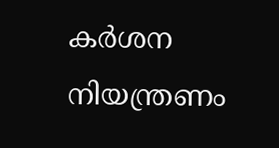കർശന നിയന്ത്രണം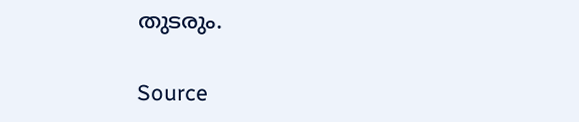തുടരും.


Source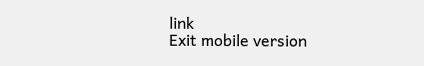link
Exit mobile version